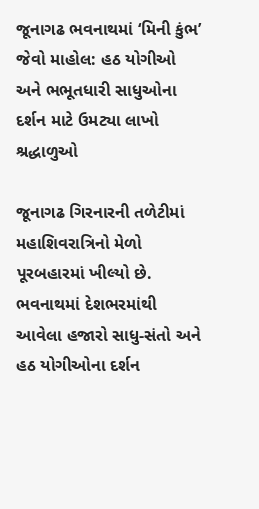જૂનાગઢ ભવનાથમાં ‘મિની કુંભ’ જેવો માહોલ: હઠ યોગીઓ અને ભભૂતધારી સાધુઓના દર્શન માટે ઉમટ્યા લાખો શ્રદ્ધાળુઓ

જૂનાગઢ ગિરનારની તળેટીમાં મહાશિવરાત્રિનો મેળો પૂરબહારમાં ખીલ્યો છે. ભવનાથમાં દેશભરમાંથી આવેલા હજારો સાધુ-સંતો અને હઠ યોગીઓના દર્શન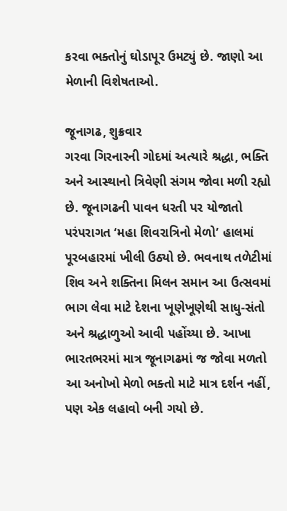કરવા ભક્તોનું ઘોડાપૂર ઉમટ્યું છે. જાણો આ મેળાની વિશેષતાઓ.

જૂનાગઢ, શુક્રવાર
ગરવા ગિરનારની ગોદમાં અત્યારે શ્રદ્ધા, ભક્તિ અને આસ્થાનો ત્રિવેણી સંગમ જોવા મળી રહ્યો છે. જૂનાગઢની પાવન ધરતી પર યોજાતો પરંપરાગત ‘મહા શિવરાત્રિનો મેળો’ હાલમાં પૂરબહારમાં ખીલી ઉઠ્યો છે. ભવનાથ તળેટીમાં શિવ અને શક્તિના મિલન સમાન આ ઉત્સવમાં ભાગ લેવા માટે દેશના ખૂણેખૂણેથી સાધુ-સંતો અને શ્રદ્ધાળુઓ આવી પહોંચ્યા છે. આખા ભારતભરમાં માત્ર જૂનાગઢમાં જ જોવા મળતો આ અનોખો મેળો ભક્તો માટે માત્ર દર્શન નહીં, પણ એક લહાવો બની ગયો છે.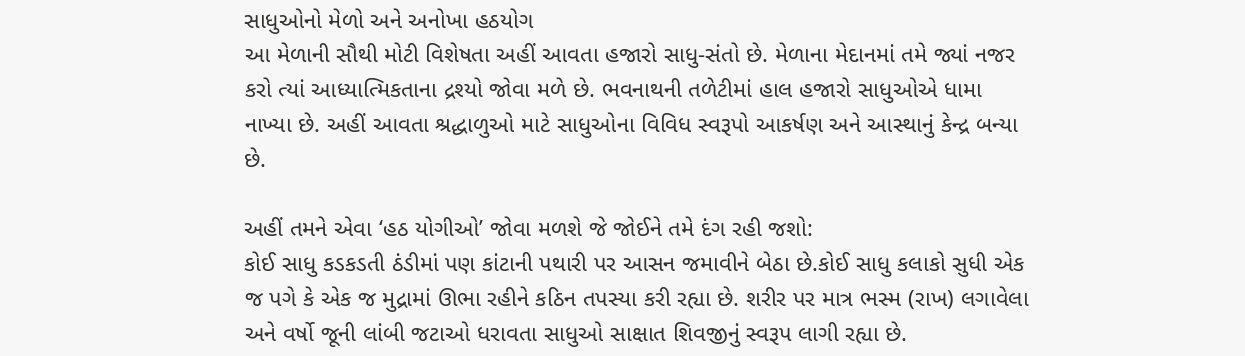સાધુઓનો મેળો અને અનોખા હઠયોગ
આ મેળાની સૌથી મોટી વિશેષતા અહીં આવતા હજારો સાધુ-સંતો છે. મેળાના મેદાનમાં તમે જ્યાં નજર કરો ત્યાં આધ્યાત્મિકતાના દ્રશ્યો જોવા મળે છે. ભવનાથની તળેટીમાં હાલ હજારો સાધુઓએ ધામા નાખ્યા છે. અહીં આવતા શ્રદ્ધાળુઓ માટે સાધુઓના વિવિધ સ્વરૂપો આકર્ષણ અને આસ્થાનું કેન્દ્ર બન્યા છે.

અહીં તમને એવા ‘હઠ યોગીઓ’ જોવા મળશે જે જોઈને તમે દંગ રહી જશો:
કોઈ સાધુ કડકડતી ઠંડીમાં પણ કાંટાની પથારી પર આસન જમાવીને બેઠા છે.કોઈ સાધુ કલાકો સુધી એક જ પગે કે એક જ મુદ્રામાં ઊભા રહીને કઠિન તપસ્યા કરી રહ્યા છે. શરીર પર માત્ર ભસ્મ (રાખ) લગાવેલા અને વર્ષો જૂની લાંબી જટાઓ ધરાવતા સાધુઓ સાક્ષાત શિવજીનું સ્વરૂપ લાગી રહ્યા છે.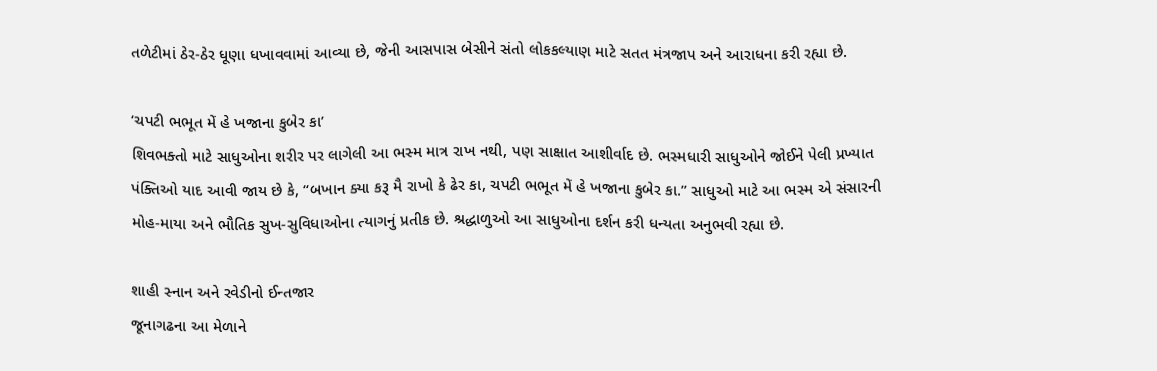તળેટીમાં ઠેર-ઠેર ધૂણા ધખાવવામાં આવ્યા છે, જેની આસપાસ બેસીને સંતો લોકકલ્યાણ માટે સતત મંત્રજાપ અને આરાધના કરી રહ્યા છે.

‘ચપટી ભભૂત મેં હે ખજાના કુબેર કા’
શિવભક્તો માટે સાધુઓના શરીર પર લાગેલી આ ભસ્મ માત્ર રાખ નથી, પણ સાક્ષાત આશીર્વાદ છે. ભસ્મધારી સાધુઓને જોઈને પેલી પ્રખ્યાત પંક્તિઓ યાદ આવી જાય છે કે, “બખાન ક્યા કરૂ મૈ રાખો કે ઢેર કા, ચપટી ભભૂત મેં હે ખજાના કુબેર કા.” સાધુઓ માટે આ ભસ્મ એ સંસારની મોહ-માયા અને ભૌતિક સુખ-સુવિધાઓના ત્યાગનું પ્રતીક છે. શ્રદ્ધાળુઓ આ સાધુઓના દર્શન કરી ધન્યતા અનુભવી રહ્યા છે.

શાહી સ્નાન અને રવેડીનો ઈન્તજાર
જૂનાગઢના આ મેળાને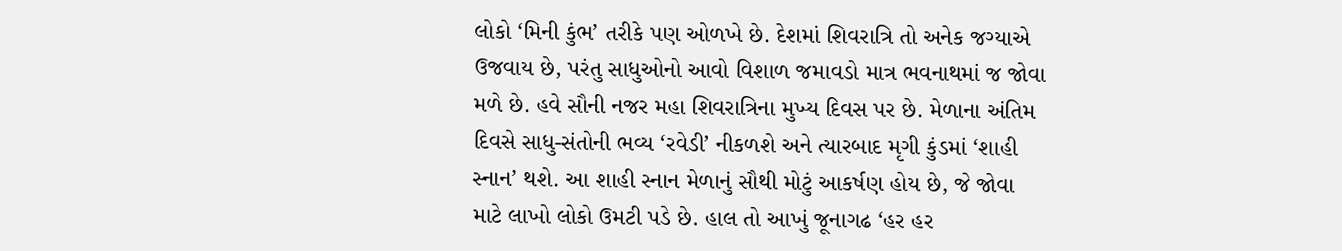લોકો ‘મિની કુંભ’ તરીકે પણ ઓળખે છે. દેશમાં શિવરાત્રિ તો અનેક જગ્યાએ ઉજવાય છે, પરંતુ સાધુઓનો આવો વિશાળ જમાવડો માત્ર ભવનાથમાં જ જોવા મળે છે. હવે સૌની નજર મહા શિવરાત્રિના મુખ્ય દિવસ પર છે. મેળાના અંતિમ દિવસે સાધુ-સંતોની ભવ્ય ‘રવેડી’ નીકળશે અને ત્યારબાદ મૃગી કુંડમાં ‘શાહી સ્નાન’ થશે. આ શાહી સ્નાન મેળાનું સૌથી મોટું આકર્ષણ હોય છે, જે જોવા માટે લાખો લોકો ઉમટી પડે છે. હાલ તો આખું જૂનાગઢ ‘હર હર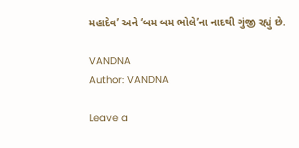મહાદેવ’ અને ‘બમ બમ ભોલે’ના નાદથી ગુંજી રહ્યું છે.

VANDNA
Author: VANDNA

Leave a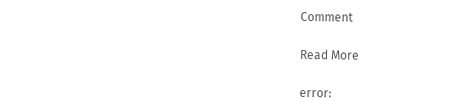Comment

Read More

error: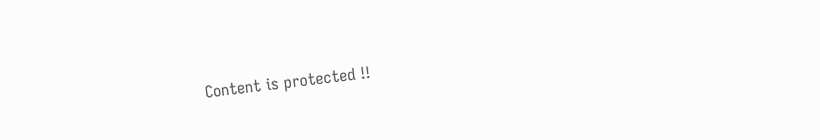Content is protected !!